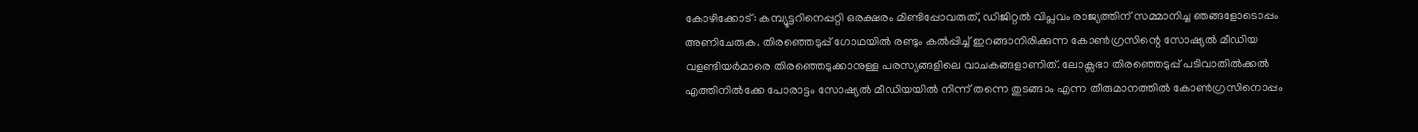കോഴിക്കോട്: കമ്പ്യൂട്ടറിനെപ്പറ്റി ഒരക്ഷരം മിണ്ടിപ്പോവരുത്, ഡിജിറ്റൽ വിപ്ലവം രാജ്യത്തിന് സമ്മാനിച്ച ഞങ്ങളോടൊപ്പം അണിചേരുക. തിരഞ്ഞെടുപ്പ് ഗോഥയിൽ രണ്ടും കൽപ്പിച്ച് ഇറങ്ങാനിരിക്കുന്ന കോൺഗ്രസിന്റെ സോഷ്യൽ മീഡിയ വളണ്ടിയർമാരെ തിരഞ്ഞെടുക്കാനുള്ള പരസ്യങ്ങളിലെ വാചകങ്ങളാണിത്. ലോക്സഭാ തിരഞ്ഞെടുപ്പ് പടിവാതിൽക്കൽ എത്തിനിൽക്കേ പോരാട്ടം സോഷ്യൽ മീഡിയയിൽ നിന്ന് തന്നെ തുടങ്ങാം എന്ന തീരുമാനത്തിൽ കോൺഗ്രസിനൊപ്പം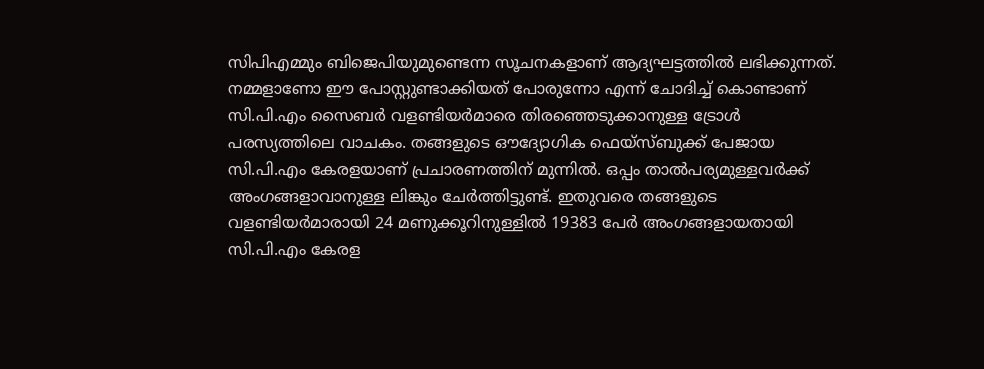സിപിഎമ്മും ബിജെപിയുമുണ്ടെന്ന സൂചനകളാണ് ആദ്യഘട്ടത്തിൽ ലഭിക്കുന്നത്. നമ്മളാണോ ഈ പോസ്റ്റുണ്ടാക്കിയത് പോരുന്നോ എന്ന് ചോദിച്ച് കൊണ്ടാണ് സി.പി.എം സൈബർ വളണ്ടിയർമാരെ തിരഞ്ഞെടുക്കാനുള്ള ട്രോൾ പരസ്യത്തിലെ വാചകം. തങ്ങളുടെ ഔദ്യോഗിക ഫെയ്സ്ബുക്ക് പേജായ സി.പി.എം കേരളയാണ് പ്രചാരണത്തിന് മുന്നിൽ. ഒപ്പം താൽപര്യമുള്ളവർക്ക് അംഗങ്ങളാവാനുള്ള ലിങ്കും ചേർത്തിട്ടുണ്ട്. ഇതുവരെ തങ്ങളുടെ വളണ്ടിയർമാരായി 24 മണുക്കൂറിനുള്ളിൽ 19383 പേർ അംഗങ്ങളായതായി സി.പി.എം കേരള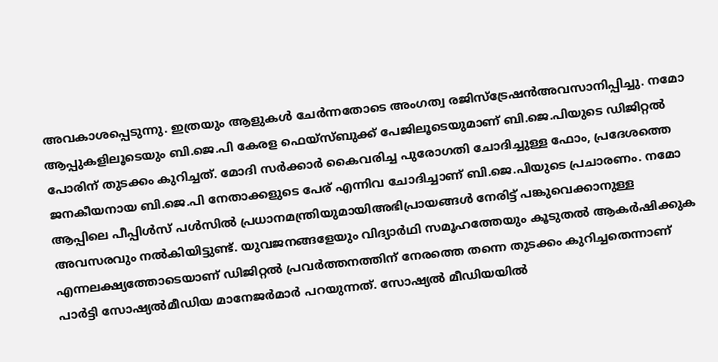അവകാശപ്പെടുന്നു. ഇത്രയും ആളുകൾ ചേർന്നതോടെ അംഗത്വ രജിസ്ട്രേഷൻഅവസാനിപ്പിച്ചു. നമോ ആപ്പുകളിലൂടെയും ബി.ജെ.പി കേരള ഫെയ്സ്ബുക്ക് പേജിലൂടെയുമാണ് ബി.ജെ.പിയുടെ ഡിജിറ്റൽ പോരിന് തുടക്കം കുറിച്ചത്. മോദി സർക്കാർ കൈവരിച്ച പുരോഗതി ചോദിച്ചുള്ള ഫോം, പ്രദേശത്തെ ജനകീയനായ ബി.ജെ.പി നേതാക്കളുടെ പേര് എന്നിവ ചോദിച്ചാണ് ബി.ജെ.പിയുടെ പ്രചാരണം. നമോ ആപ്പിലെ പീപ്പിൾസ് പൾസിൽ പ്രധാനമന്ത്രിയുമായിഅഭിപ്രായങ്ങൾ നേരിട്ട് പങ്കുവെക്കാനുള്ള അവസരവും നൽകിയിട്ടുണ്ട്. യുവജനങ്ങളേയും വിദ്യാർഥി സമൂഹത്തേയും കൂടുതൽ ആകർഷിക്കുക എന്നലക്ഷ്യത്തോടെയാണ് ഡിജിറ്റൽ പ്രവർത്തനത്തിന് നേരത്തെ തന്നെ തുടക്കം കുറിച്ചതെന്നാണ് പാർട്ടി സോഷ്യൽമീഡിയ മാനേജർമാർ പറയുന്നത്. സോഷ്യൽ മീഡിയയിൽ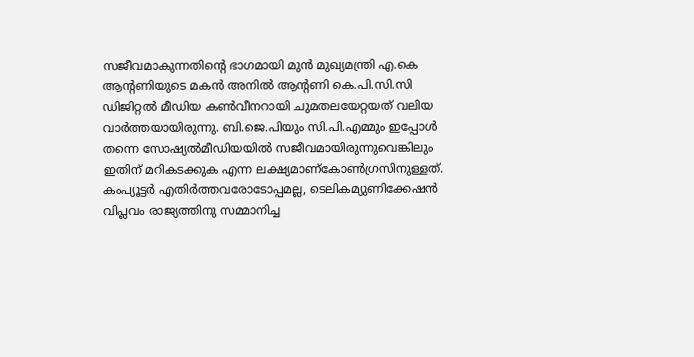സജീവമാകുന്നതിന്റെ ഭാഗമായി മുൻ മുഖ്യമന്ത്രി എ.കെ ആന്റണിയുടെ മകൻ അനിൽ ആന്റണി കെ.പി.സി.സി ഡിജിറ്റൽ മീഡിയ കൺവീനറായി ചുമതലയേറ്റയത് വലിയ വാർത്തയായിരുന്നു. ബി.ജെ.പിയും സി.പി.എമ്മും ഇപ്പോൾ തന്നെ സോഷ്യൽമീഡിയയിൽ സജീവമായിരുന്നുവെങ്കിലും ഇതിന് മറികടക്കുക എന്ന ലക്ഷ്യമാണ്കോൺഗ്രസിനുള്ളത്. കംപ്യൂട്ടർ എതിർത്തവരോടോപ്പമല്ല, ടെലികമ്യുണിക്കേഷൻ വിപ്ലവം രാജ്യത്തിനു സമ്മാനിച്ച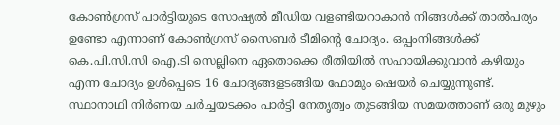കോൺഗ്രസ് പാർട്ടിയുടെ സോഷ്യൽ മീഡിയ വളണ്ടിയറാകാൻ നിങ്ങൾക്ക് താൽപര്യം ഉണ്ടോ എന്നാണ് കോൺഗ്രസ് സൈബർ ടീമിന്റെ ചോദ്യം. ഒപ്പംനിങ്ങൾക്ക് കെ.പി.സി.സി ഐ.ടി സെല്ലിനെ ഏതൊക്കെ രീതിയിൽ സഹായിക്കുവാൻ കഴിയും എന്ന ചോദ്യം ഉൾപ്പെടെ 16 ചോദ്യങ്ങളടങ്ങിയ ഫോമും ഷെയർ ചെയ്യുന്നുണ്ട്. സ്ഥാനാഥി നിർണയ ചർച്ചയടക്കം പാർട്ടി നേതൃത്വം തുടങ്ങിയ സമയത്താണ് ഒരു മുഴും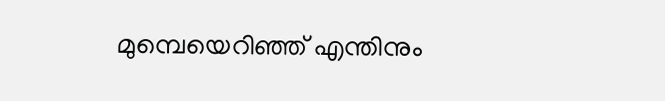മുമ്പെയെറിഞ്ഞ് എന്തിനും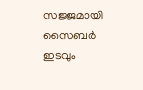സജ്ജമായി സൈബർ ഇടവും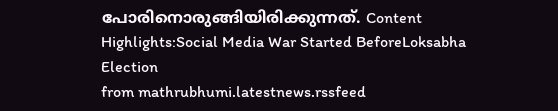പോരിനൊരുങ്ങിയിരിക്കുന്നത്. Content Highlights:Social Media War Started BeforeLoksabha Election
from mathrubhumi.latestnews.rssfeed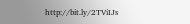http://bit.ly/2TViIJs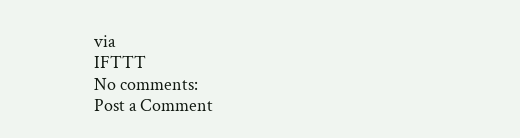via
IFTTT
No comments:
Post a Comment